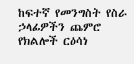ከፍተኛ የመንግስት የስራ ኃላፊዎችን ጨምሮ የክልሎች ርዕሳነ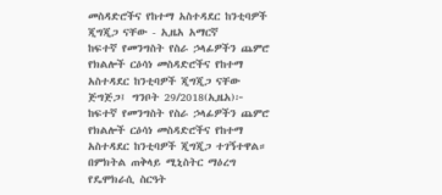መስዳድሮችና የከተማ አስተዳደር ከንቲባዎች ጂግጂጋ ናቸው - ኢዜአ አማርኛ
ከፍተኛ የመንግስት የስራ ኃላፊዎችን ጨምሮ የክልሎች ርዕሳነ መስዳድሮችና የከተማ አስተዳደር ከንቲባዎች ጂግጂጋ ናቸው
ጅግጅጋ፤ ግንቦት 29/2018(ኢዜአ)፦ ከፍተኛ የመንግስት የስራ ኃላፊዎችን ጨምሮ የክልሎች ርዕሳነ መስዳድሮችና የከተማ አስተዳደር ከንቲባዎች ጂግጂጋ ተገኝተዋል።
በምክትል ጠቅላይ ሚኒስትር ማዕረግ የዴሞክራሲ ስርዓት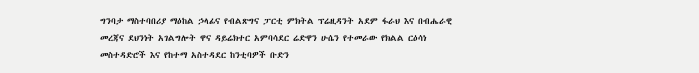ግንባታ ማስተባበሪያ ማዕከል ኃላፊና የብልጽግና ፓርቲ ምክትል ፕሬዚዳንት አደም ፋራህ እና በብሔራዊ መረጃና ደህንነት አገልግሎት ዋና ዳይሬክተር አምባሳደር ሬድዋን ሁሴን የተመራው የክልል ርዕሳነ መስተዳድሮች እና የከተማ አስተዳደር ከንቲባዎች ቡድን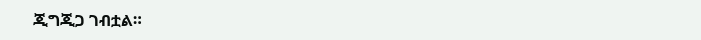ጂግጂጋ ገብቷል።